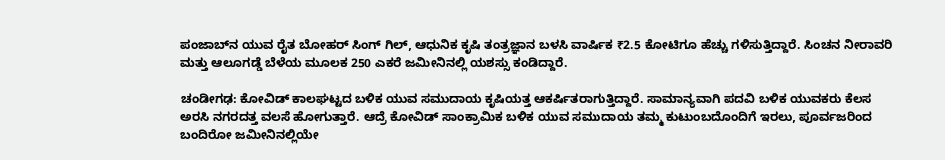ಪಂಜಾಬ್‌ನ ಯುವ ರೈತ ಬೋಹರ್ ಸಿಂಗ್ ಗಿಲ್, ಆಧುನಿಕ ಕೃಷಿ ತಂತ್ರಜ್ಞಾನ ಬಳಸಿ ವಾರ್ಷಿಕ ₹2.5 ಕೋಟಿಗೂ ಹೆಚ್ಚು ಗಳಿಸುತ್ತಿದ್ದಾರೆ. ಸಿಂಚನ ನೀರಾವರಿ ಮತ್ತು ಆಲೂಗಡ್ಡೆ ಬೆಳೆಯ ಮೂಲಕ 250 ಎಕರೆ ಜಮೀನಿನಲ್ಲಿ ಯಶಸ್ಸು ಕಂಡಿದ್ದಾರೆ.

ಚಂಡೀಗಢ: ಕೋವಿಡ್ ಕಾಲಘಟ್ಟದ ಬಳಿಕ ಯುವ ಸಮುದಾಯ ಕೃಷಿಯತ್ತ ಆಕರ್ಷಿತರಾಗುತ್ತಿದ್ದಾರೆ. ಸಾಮಾನ್ಯವಾಗಿ ಪದವಿ ಬಳಿಕ ಯುವಕರು ಕೆಲಸ ಅರಸಿ ನಗರದತ್ತ ವಲಸೆ ಹೋಗುತ್ತಾರೆ. ಆದ್ರೆ ಕೋವಿಡ್ ಸಾಂಕ್ರಾಮಿಕ ಬಳಿಕ ಯುವ ಸಮುದಾಯ ತಮ್ಮ ಕುಟುಂಬದೊಂದಿಗೆ ಇರಲು, ಪೂರ್ವಜರಿಂದ ಬಂದಿರೋ ಜಮೀನಿನಲ್ಲಿಯೇ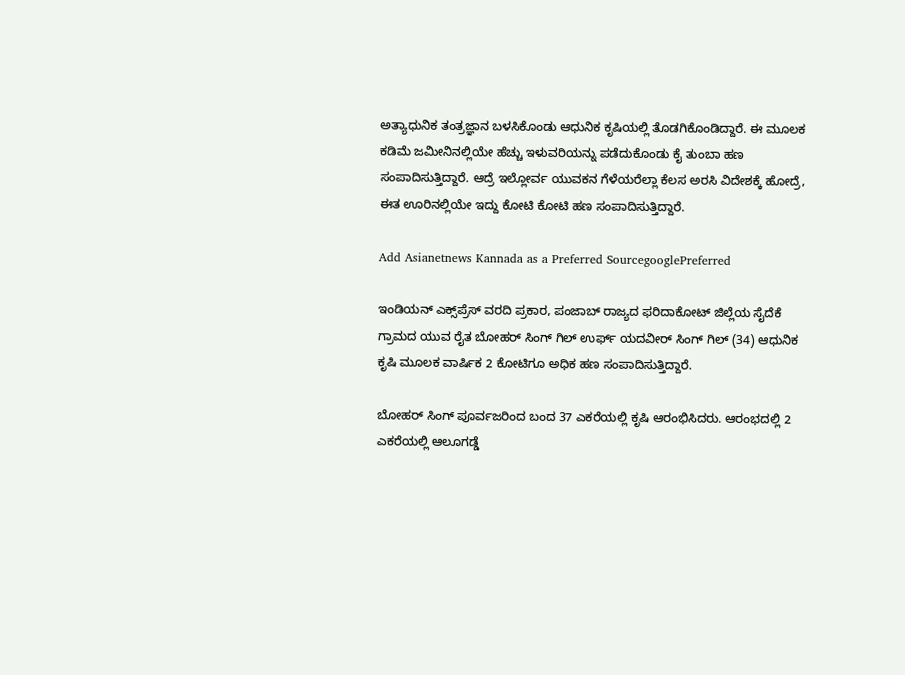ಅತ್ಯಾಧುನಿಕ ತಂತ್ರಜ್ಞಾನ ಬಳಸಿಕೊಂಡು ಆಧುನಿಕ ಕೃಷಿಯಲ್ಲಿ ತೊಡಗಿಕೊಂಡಿದ್ದಾರೆ. ಈ ಮೂಲಕ ಕಡಿಮೆ ಜಮೀನಿನಲ್ಲಿಯೇ ಹೆಚ್ಚು ಇಳುವರಿಯನ್ನು ಪಡೆದುಕೊಂಡು ಕೈ ತುಂಬಾ ಹಣ ಸಂಪಾದಿಸುತ್ತಿದ್ದಾರೆ. ಆದ್ರೆ ಇಲ್ಲೋರ್ವ ಯುವಕನ ಗೆಳೆಯರೆಲ್ಲಾ ಕೆಲಸ ಅರಸಿ ವಿದೇಶಕ್ಕೆ ಹೋದ್ರೆ, ಈತ ಊರಿನಲ್ಲಿಯೇ ಇದ್ದು ಕೋಟಿ ಕೋಟಿ ಹಣ ಸಂಪಾದಿಸುತ್ತಿದ್ದಾರೆ.

Add Asianetnews Kannada as a Preferred SourcegooglePreferred

ಇಂಡಿಯನ್ ಎಕ್ಸ್‌ಪ್ರೆಸ್ ವರದಿ ಪ್ರಕಾರ, ಪಂಜಾಬ್ ರಾಜ್ಯದ ಫರಿದಾಕೋಟ್ ಜಿಲ್ಲೆಯ ಸೈದೆಕೆ ಗ್ರಾಮದ ಯುವ ರೈತ ಬೋಹರ್ ಸಿಂಗ್ ಗಿಲ್ ಉರ್ಫ್ ಯದವೀರ್ ಸಿಂಗ್ ಗಿಲ್ (34) ಆಧುನಿಕ ಕೃಷಿ ಮೂಲಕ ವಾರ್ಷಿಕ 2 ಕೋಟಿಗೂ ಅಧಿಕ ಹಣ ಸಂಪಾದಿಸುತ್ತಿದ್ದಾರೆ.

ಬೋಹರ್ ಸಿಂಗ್ ಪೂರ್ವಜರಿಂದ ಬಂದ 37 ಎಕರೆಯಲ್ಲಿ ಕೃಷಿ ಆರಂಭಿಸಿದರು. ಆರಂಭದಲ್ಲಿ 2 ಎಕರೆಯಲ್ಲಿ ಆಲೂಗಡ್ಡೆ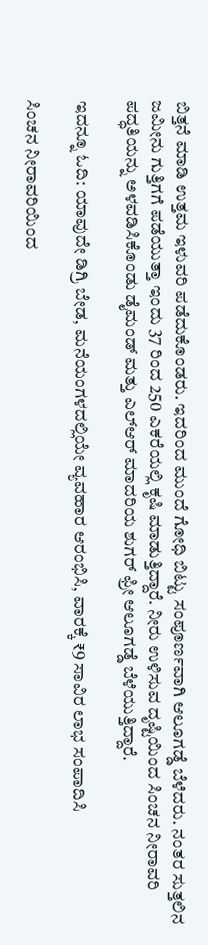ಬಿತ್ತನೆ ಮಾಡಿ ಉತ್ತಮ ಇಳುವರಿ ಪಡೆದುಕೊಂಡರು. ಇದರಿಂದ ಮುಂದೆ ಗೋಧಿ ಬಿಟ್ಟು ಸಂಪೂರ್ಣವಾಗಿ ಆಲೂಗಡ್ಡೆ ಬೆಳೆದರು. ನಂತರ ಸುತ್ತಲಿನ ಜಮೀನು ಗುತ್ತಿಗಗೆ ಪಡೆಯುತ್ತಾ ಇಂದು 37 ರಿಂದ 250 ಎಕರೆಯಲ್ಲಿ ಕೃಷಿ ಮಾಡುತ್ತಿದ್ದಾರೆ. ನೀರು ಉಳಿಸುವ ದೃಷ್ಟಿಯಿಂದ ಸಿಂಚನ ನೀರಾವರಿ ಪದ್ಧತಿಯನ್ನು ಅಳವಡಿಸಿಕೊಂಡು ಡೈಮಂಡ್ ಮತ್ತು ಎಲ್‌ಆರ್ ಮಾದರಿಯ ಶುಗರ್ ಫ್ರೀ ಆಲೂಗಡ್ಡೆ ಬೆಳೆಯುತ್ತಿದ್ದಾರೆ.

ಇದನ್ನೂ ಓದಿ: ಯಾವುದೇ ಡಿಗ್ರಿ ಬೇಡ, ಮನೆಯಂಗಳದಲ್ಲಿಯೇ ವ್ಯವಹಾರ ಆರಂಭಿಸಿ, ವಾರಕ್ಕೆ ₹9 ಸಾವಿರ ಲಾಭ ಸಂಪಾದಿಸಿ

ಸಿಂಚನ ನೀರಾವರಿಯಿಂದ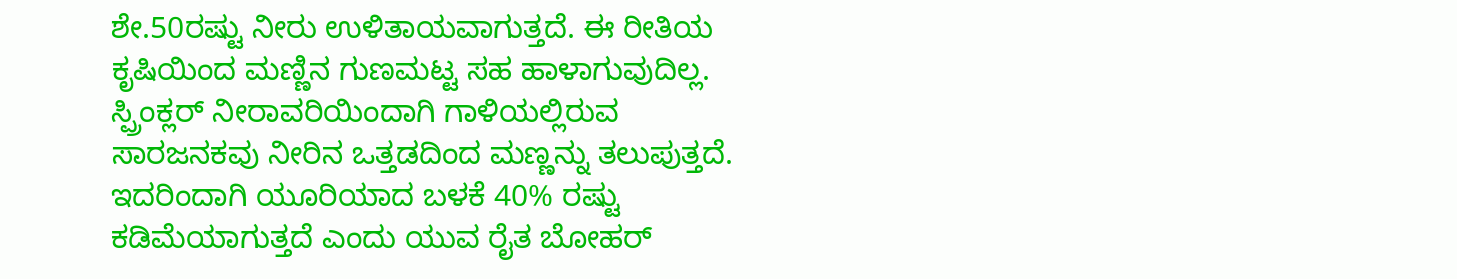ಶೇ.50ರಷ್ಟು ನೀರು ಉಳಿತಾಯವಾಗುತ್ತದೆ. ಈ ರೀತಿಯ ಕೃಷಿಯಿಂದ ಮಣ್ಣಿನ ಗುಣಮಟ್ಟ ಸಹ ಹಾಳಾಗುವುದಿಲ್ಲ. ಸ್ಪ್ರಿಂಕ್ಲರ್ ನೀರಾವರಿಯಿಂದಾಗಿ ಗಾಳಿಯಲ್ಲಿರುವ ಸಾರಜನಕವು ನೀರಿನ ಒತ್ತಡದಿಂದ ಮಣ್ಣನ್ನು ತಲುಪುತ್ತದೆ. ಇದರಿಂದಾಗಿ ಯೂರಿಯಾದ ಬಳಕೆ 40% ರಷ್ಟು ಕಡಿಮೆಯಾಗುತ್ತದೆ ಎಂದು ಯುವ ರೈತ ಬೋಹರ್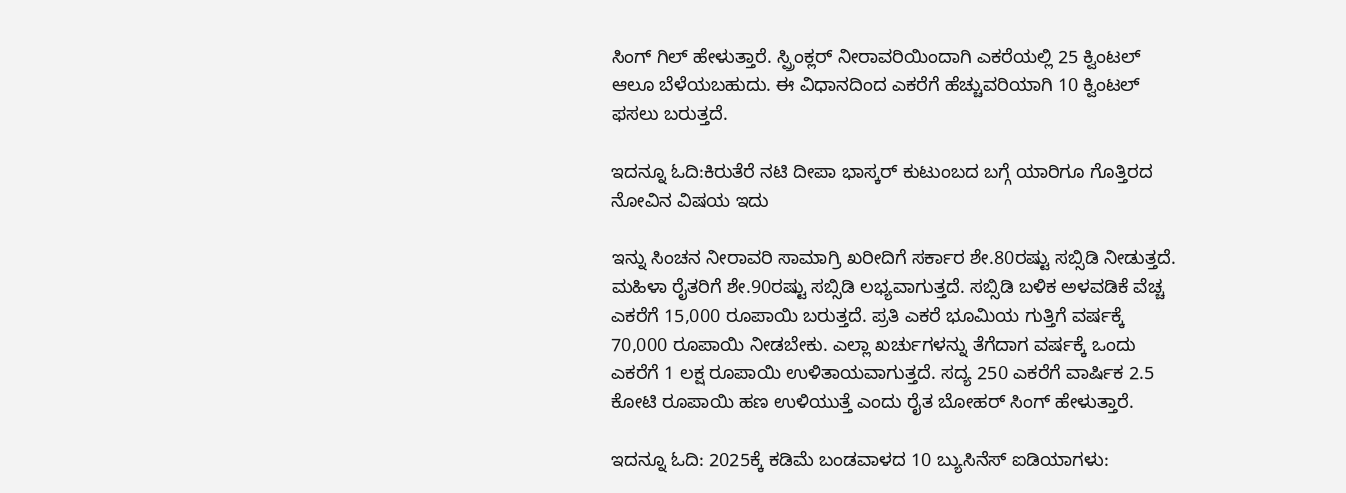ಸಿಂಗ್ ಗಿಲ್ ಹೇಳುತ್ತಾರೆ. ಸ್ಪ್ರಿಂಕ್ಲರ್ ನೀರಾವರಿಯಿಂದಾಗಿ ಎಕರೆಯಲ್ಲಿ 25 ಕ್ವಿಂಟಲ್ ಆಲೂ ಬೆಳೆಯಬಹುದು. ಈ ವಿಧಾನದಿಂದ ಎಕರೆಗೆ ಹೆಚ್ಚುವರಿಯಾಗಿ 10 ಕ್ವಿಂಟಲ್ ಫಸಲು ಬರುತ್ತದೆ.

ಇದನ್ನೂ ಓದಿ:ಕಿರುತೆರೆ ನಟಿ ದೀಪಾ ಭಾಸ್ಕರ್ ಕುಟುಂಬದ ಬಗ್ಗೆ ಯಾರಿಗೂ ಗೊತ್ತಿರದ ನೋವಿನ ವಿಷಯ ಇದು

ಇನ್ನು ಸಿಂಚನ ನೀರಾವರಿ ಸಾಮಾಗ್ರಿ ಖರೀದಿಗೆ ಸರ್ಕಾರ ಶೇ.80ರಷ್ಟು ಸಬ್ಸಿಡಿ ನೀಡುತ್ತದೆ. ಮಹಿಳಾ ರೈತರಿಗೆ ಶೇ.90ರಷ್ಟು ಸಬ್ಸಿಡಿ ಲಭ್ಯವಾಗುತ್ತದೆ. ಸಬ್ಸಿಡಿ ಬಳಿಕ ಅಳವಡಿಕೆ ವೆಚ್ಚ ಎಕರೆಗೆ 15,000 ರೂಪಾಯಿ ಬರುತ್ತದೆ. ಪ್ರತಿ ಎಕರೆ ಭೂಮಿಯ ಗುತ್ತಿಗೆ ವರ್ಷಕ್ಕೆ 70,000 ರೂಪಾಯಿ ನೀಡಬೇಕು. ಎಲ್ಲಾ ಖರ್ಚುಗಳನ್ನು ತೆಗೆದಾಗ ವರ್ಷಕ್ಕೆ ಒಂದು ಎಕರೆಗೆ 1 ಲಕ್ಷ ರೂಪಾಯಿ ಉಳಿತಾಯವಾಗುತ್ತದೆ. ಸದ್ಯ 250 ಎಕರೆಗೆ ವಾರ್ಷಿಕ 2.5 ಕೋಟಿ ರೂಪಾಯಿ ಹಣ ಉಳಿಯುತ್ತೆ ಎಂದು ರೈತ ಬೋಹರ್ ಸಿಂಗ್ ಹೇಳುತ್ತಾರೆ.

ಇದನ್ನೂ ಓದಿ: 2025ಕ್ಕೆ ಕಡಿಮೆ ಬಂಡವಾಳದ 10 ಬ್ಯುಸಿನೆಸ್ ಐಡಿಯಾಗಳು: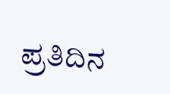ಪ್ರತಿದಿನ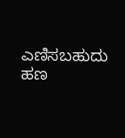ಎಣಿಸಬಹುದು ಹಣ